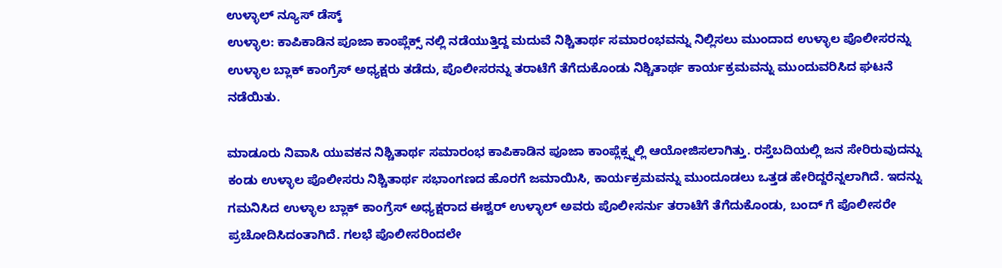ಉಳ್ಳಾಲ್ ನ್ಯೂಸ್ ಡೆಸ್ಕ್
ಉಳ್ಳಾಲ: ಕಾಪಿಕಾಡಿನ ಪೂಜಾ ಕಾಂಪ್ಲೆಕ್ಸ್ ನಲ್ಲಿ ನಡೆಯುತ್ತಿದ್ದ ಮದುವೆ ನಿಶ್ಚಿತಾರ್ಥ ಸಮಾರಂಭವನ್ನು ನಿಲ್ಲಿಸಲು ಮುಂದಾದ ಉಳ್ಳಾಲ ಪೊಲೀಸರನ್ನು ಉಳ್ಳಾಲ ಬ್ಲಾಕ್ ಕಾಂಗ್ರೆಸ್ ಅಧ್ಯಕ್ಷರು ತಡೆದು, ಪೊಲೀಸರನ್ನು ತರಾಟೆಗೆ ತೆಗೆದುಕೊಂಡು ನಿಶ್ಚಿತಾರ್ಥ ಕಾರ್ಯಕ್ರಮವನ್ನು ಮುಂದುವರಿಸಿದ ಘಟನೆ ನಡೆಯಿತು.

ಮಾಡೂರು ನಿವಾಸಿ ಯುವಕನ ನಿಶ್ಚಿತಾರ್ಥ ಸಮಾರಂಭ ಕಾಪಿಕಾಡಿನ ಪೂಜಾ ಕಾಂಪ್ಲೆಕ್ಸ್ನಲ್ಲಿ ಆಯೋಜಿಸಲಾಗಿತ್ತು. ರಸ್ತೆಬದಿಯಲ್ಲಿ ಜನ ಸೇರಿರುವುದನ್ನು ಕಂಡು ಉಳ್ಳಾಲ ಪೊಲೀಸರು ನಿಶ್ಚಿತಾರ್ಥ ಸಭಾಂಗಣದ ಹೊರಗೆ ಜಮಾಯಿಸಿ, ಕಾರ್ಯಕ್ರಮವನ್ನು ಮುಂದೂಡಲು ಒತ್ತಡ ಹೇರಿದ್ದರೆನ್ನಲಾಗಿದೆ. ಇದನ್ನು ಗಮನಿಸಿದ ಉಳ್ಳಾಲ ಬ್ಲಾಕ್ ಕಾಂಗ್ರೆಸ್ ಅಧ್ಯಕ್ಷರಾದ ಈಶ್ವರ್ ಉಳ್ಳಾಲ್ ಅವರು ಪೊಲೀಸರ್ನು ತರಾಟೆಗೆ ತೆಗೆದುಕೊಂಡು, ಬಂದ್ ಗೆ ಪೊಲೀಸರೇ ಪ್ರಚೋದಿಸಿದಂತಾಗಿದೆ. ಗಲಭೆ ಪೊಲೀಸರಿಂದಲೇ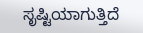ಸೃಷ್ಟಿಯಾಗುತ್ತಿದೆ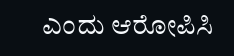ಎಂದು ಆರೋಪಿಸಿ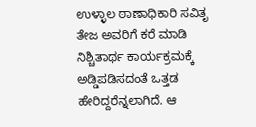ಉಳ್ಳಾಲ ಠಾಣಾಧಿಕಾರಿ ಸವಿತೃ ತೇಜ ಅವರಿಗೆ ಕರೆ ಮಾಡಿ ನಿಶ್ಚಿತಾರ್ಥ ಕಾರ್ಯಕ್ರಮಕ್ಕೆ ಅಡ್ಡಿಪಡಿಸದಂತೆ ಒತ್ತಡ ಹೇರಿದ್ದರೆನ್ನಲಾಗಿದೆ. ಆ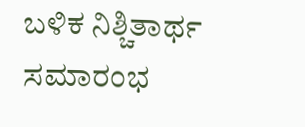ಬಳಿಕ ನಿಶ್ಚಿತಾರ್ಥ ಸಮಾರಂಭ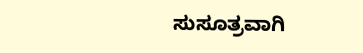ಸುಸೂತ್ರವಾಗಿ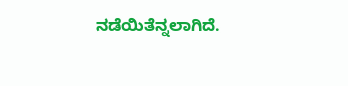ನಡೆಯಿತೆನ್ನಲಾಗಿದೆ.